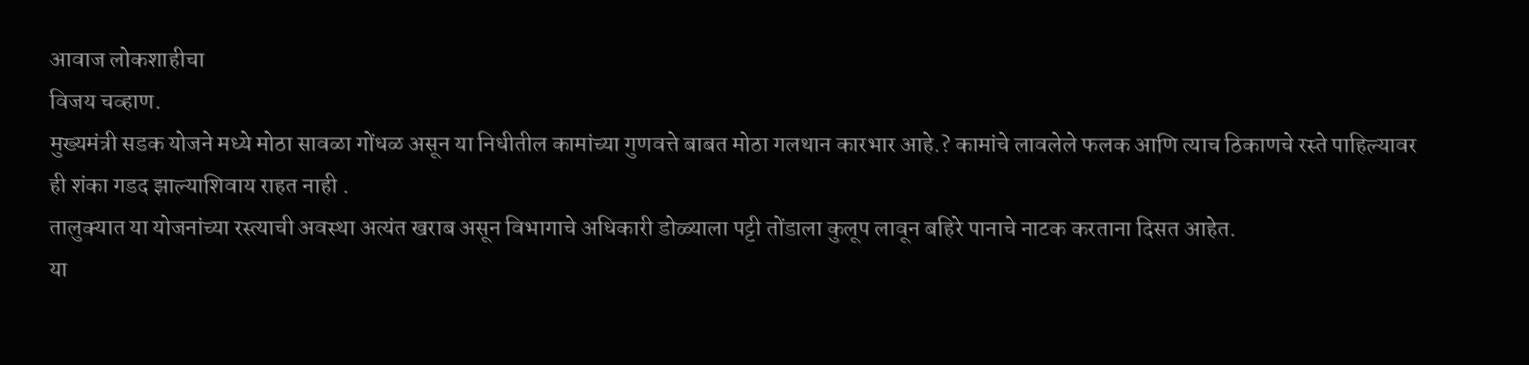आवाज लोकशाहीचा
विजय चव्हाण.
मुख्यमंत्री सडक योजने मध्ये मोठा सावळा गोंधळ असून या निधीतील कामांच्या गुणवत्ते बाबत मोठा गलथान कारभार आहे.? कामांचे लावलेले फलक आणि त्याच ठिकाणचे रस्ते पाहिल्यावर ही शंका गडद झाल्याशिवाय राहत नाही .
तालुक्यात या योजनांच्या रस्त्याची अवस्था अत्यंत खराब असून विभागाचे अधिकारी डोळ्याला पट्टी तोंडाला कुलूप लावून बहिरे पानाचे नाटक करताना दिसत आहेत.
या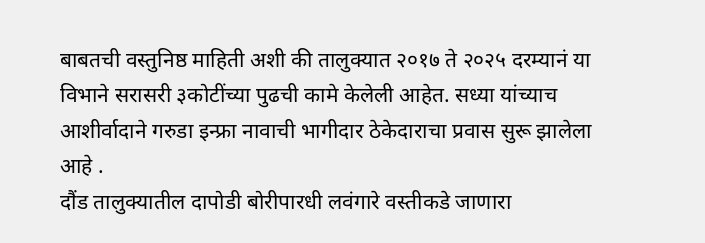बाबतची वस्तुनिष्ठ माहिती अशी की तालुक्यात २०१७ ते २०२५ दरम्यानं या विभाने सरासरी ३कोटींच्या पुढची कामे केलेली आहेत. सध्या यांच्याच आशीर्वादाने गरुडा इन्फ्रा नावाची भागीदार ठेकेदाराचा प्रवास सुरू झालेला आहे .
दौंड तालुक्यातील दापोडी बोरीपारधी लवंगारे वस्तीकडे जाणारा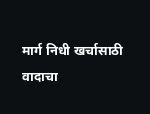मार्ग निधी खर्चासाठी वादाचा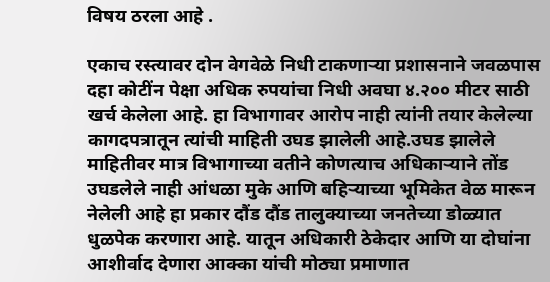विषय ठरला आहे .

एकाच रस्त्यावर दोन वेगवेळे निधी टाकणाऱ्या प्रशासनाने जवळपास दहा कोटींन पेक्षा अधिक रुपयांचा निधी अवघा ४.२०० मीटर साठी खर्च केलेला आहे. हा विभागावर आरोप नाही त्यांनी तयार केलेल्या कागदपत्रातून त्यांची माहिती उघड झालेली आहे.उघड झालेले माहितीवर मात्र विभागाच्या वतीने कोणत्याच अधिकाऱ्याने तोंड उघडलेले नाही आंधळा मुके आणि बहिऱ्याच्या भूमिकेत वेळ मारून नेलेली आहे हा प्रकार दौंड दौंड तालुक्याच्या जनतेच्या डोळ्यात धुळपेक करणारा आहे. यातून अधिकारी ठेकेदार आणि या दोघांना आशीर्वाद देणारा आक्का यांची मोठ्या प्रमाणात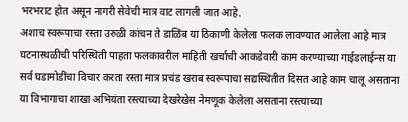भरभराट होत असून नागरी सेवेची मात्र वाट लागली जात आहे.
अशाच स्वरूपाचा रस्ता उरुळी कांचन ते डाळिंब या ठिकाणी केलेला फलक लावण्यात आलेला आहे मात्र घटनास्थळीची परिस्थिती पाहता फलकावरील माहिती खर्चाची आकडेवारी काम करण्याच्या गाईडलाईन्स या सर्व घडामोडींचा विचार करता रस्ता मात्र प्रचंड खराब स्वरूपाचा सद्यस्थितीत दिसत आहे काम चालू असताना या विभागाचा शाखा अभियंता रस्त्याच्या देखरेखेस नेमणूक केलेला असताना रस्त्याच्या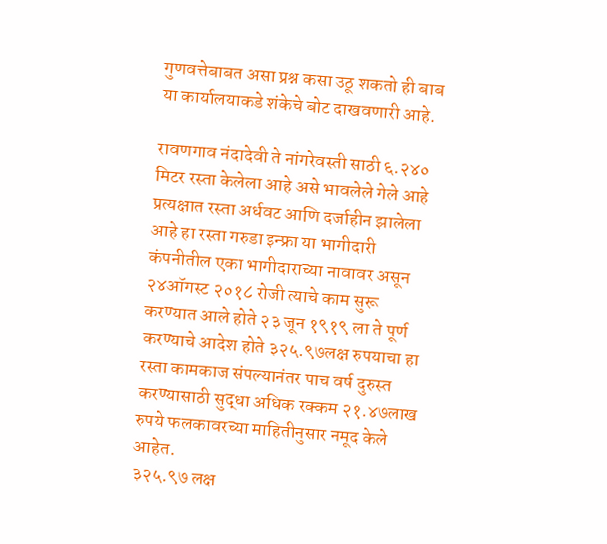गुणवत्तेबाबत असा प्रश्न कसा उठू शकतो ही बाब या कार्यालयाकडे शंकेचे बोट दाखवणारी आहे.

रावणगाव नंदादेवी ते नांगरेवस्ती साठी ६.२४० मिटर रस्ता केलेला आहे असे भावलेले गेले आहे प्रत्यक्षात रस्ता अर्धवट आणि दर्जाहीन झालेला आहे हा रस्ता गरुडा इन्फ्रा या भागीदारी कंपनीतील एका भागीदाराच्या नावावर असून २४ऑगस्ट २०१८ रोजी त्याचे काम सुरू करण्यात आले होते २३ जून १९१९ ला ते पूर्ण करण्याचे आदेश होते ३२५.९७लक्ष रुपयाचा हा रस्ता कामकाज संपल्यानंतर पाच वर्ष दुरुस्त करण्यासाठी सुद्धा अधिक रक्कम २१.४७लाख रुपये फलकावरच्या माहितीनुसार नमूद केले आहेत.
३२५.९७ लक्ष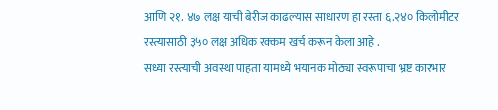आणि २१. ४७ लक्ष याची बेरीज काढल्यास साधारण हा रस्ता ६.२४० किलोमीटर रस्त्यासाठी ३५० लक्ष अधिक रक्कम खर्च करून केला आहे .
सध्या रस्त्याची अवस्था पाहता यामध्ये भयानक मोठ्या स्वरूपाचा भ्रष्ट कारभार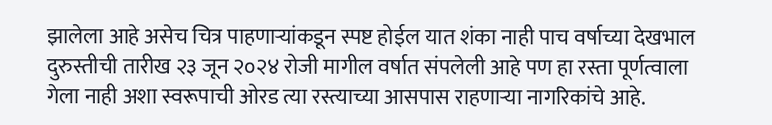झालेला आहे असेच चित्र पाहणाऱ्यांकडून स्पष्ट होईल यात शंका नाही पाच वर्षाच्या देखभाल दुरुस्तीची तारीख २३ जून २०२४ रोजी मागील वर्षात संपलेली आहे पण हा रस्ता पूर्णत्वाला गेला नाही अशा स्वरूपाची ओरड त्या रस्त्याच्या आसपास राहणाऱ्या नागरिकांचे आहे.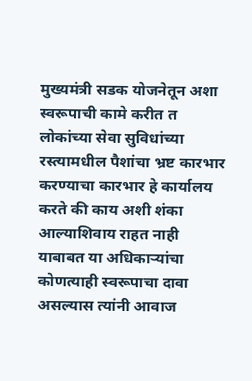मुख्यमंत्री सडक योजनेतून अशा स्वरूपाची कामे करीत त लोकांच्या सेवा सुविधांच्या रस्त्यामधील पैशांचा भ्रष्ट कारभार करण्याचा कारभार हे कार्यालय करते की काय अशी शंका आल्याशिवाय राहत नाही याबाबत या अधिकाऱ्यांचा कोणत्याही स्वरूपाचा दावा असल्यास त्यांनी आवाज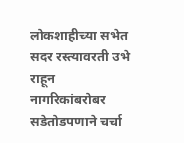लोकशाहीच्या सभेत सदर रस्त्यावरती उभे राहून नागरिकांबरोबर सडेतोडपणाने चर्चा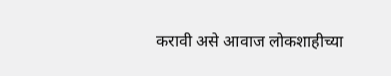करावी असे आवाज लोकशाहीच्या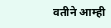वतीने आम्ही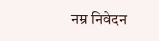नम्र निवेदन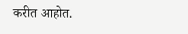करीत आहोत.